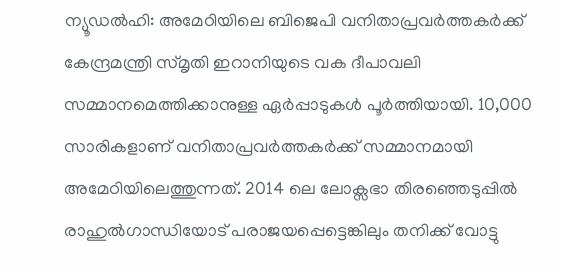ന്യൂഡൽഹി: അമേഠിയിലെ ബിജെപി വനിതാപ്രവർത്തകർക്ക് കേന്ദ്രമന്ത്രി സ്മൃതി ഇറാനിയുടെ വക ദീപാവലി സമ്മാനമെത്തിക്കാനുള്ള ഏർപ്പാടുകൾ പൂർത്തിയായി. 10,000 സാരികളാണ് വനിതാപ്രവർത്തകർക്ക് സമ്മാനമായി അമേഠിയിലെത്തുന്നത്. 2014 ലെ ലോക്സഭാ തിരഞ്ഞെടുപ്പിൽ രാഹുൽഗാന്ധിയോട് പരാജയപ്പെട്ടെങ്കിലും തനിക്ക് വോട്ടു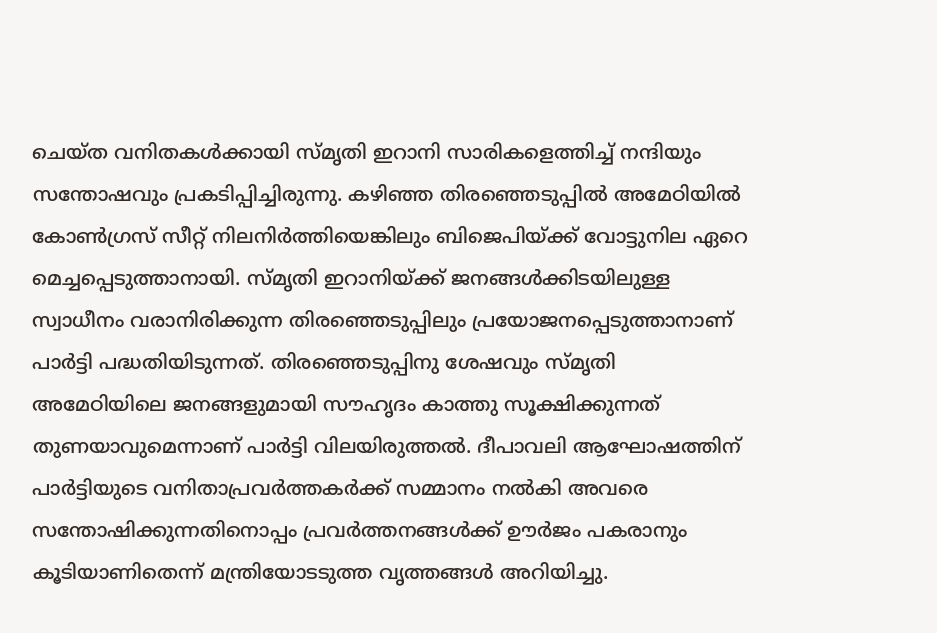ചെയ്ത വനിതകൾക്കായി സ്മൃതി ഇറാനി സാരികളെത്തിച്ച് നന്ദിയും സന്തോഷവും പ്രകടിപ്പിച്ചിരുന്നു. കഴിഞ്ഞ തിരഞ്ഞെടുപ്പിൽ അമേഠിയിൽ കോൺഗ്രസ് സീറ്റ് നിലനിർത്തിയെങ്കിലും ബിജെപിയ്ക്ക് വോട്ടുനില ഏറെ മെച്ചപ്പെടുത്താനായി. സ്മൃതി ഇറാനിയ്ക്ക് ജനങ്ങൾക്കിടയിലുള്ള സ്വാധീനം വരാനിരിക്കുന്ന തിരഞ്ഞെടുപ്പിലും പ്രയോജനപ്പെടുത്താനാണ് പാർട്ടി പദ്ധതിയിടുന്നത്. തിരഞ്ഞെടുപ്പിനു ശേഷവും സ്മൃതി അമേഠിയിലെ ജനങ്ങളുമായി സൗഹൃദം കാത്തു സൂക്ഷിക്കുന്നത് തുണയാവുമെന്നാണ് പാർട്ടി വിലയിരുത്തൽ. ദീപാവലി ആഘോഷത്തിന് പാർട്ടിയുടെ വനിതാപ്രവർത്തകർക്ക് സമ്മാനം നൽകി അവരെ സന്തോഷിക്കുന്നതിനൊപ്പം പ്രവർത്തനങ്ങൾക്ക് ഊർജം പകരാനും കൂടിയാണിതെന്ന് മന്ത്രിയോടടുത്ത വൃത്തങ്ങൾ അറിയിച്ചു.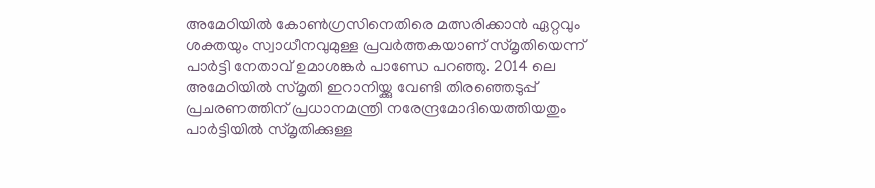അമേഠിയിൽ കോൺഗ്രസിനെതിരെ മത്സരിക്കാൻ ഏറ്റവും ശക്തയും സ്വാധീനവുമുള്ള പ്രവർത്തകയാണ് സ്മൃതിയെന്ന് പാർട്ടി നേതാവ് ഉമാശങ്കർ പാണ്ഡേ പറഞ്ഞു. 2014 ലെ അമേഠിയിൽ സ്മൃതി ഇറാനിയ്ക്കു വേണ്ടി തിരഞ്ഞെടുപ്പ് പ്രചരണത്തിന് പ്രധാനമന്ത്രി നരേന്ദ്രമോദിയെത്തിയതും പാർട്ടിയിൽ സ്മൃതിക്കുള്ള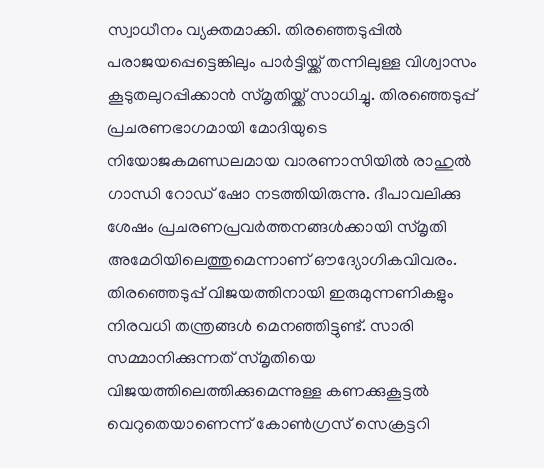സ്വാധീനം വ്യക്തമാക്കി. തിരഞ്ഞെടുപ്പിൽ പരാജയപ്പെട്ടെങ്കിലും പാർട്ടിയ്ക്ക് തന്നിലുള്ള വിശ്വാസം കൂടുതലുറപ്പിക്കാൻ സ്മൃതിയ്ക്ക് സാധിച്ചു. തിരഞ്ഞെടുപ്പ് പ്രചരണഭാഗമായി മോദിയുടെ നിയോജകമണ്ഡലമായ വാരണാസിയിൽ രാഹുൽ ഗാന്ധി റോഡ് ഷോ നടത്തിയിരുന്നു. ദീപാവലിക്കു ശേഷം പ്രചരണപ്രവർത്തനങ്ങൾക്കായി സ്മൃതി അമേഠിയിലെത്തുമെന്നാണ് ഔദ്യോഗികവിവരം. തിരഞ്ഞെടുപ്പ് വിജയത്തിനായി ഇരുമുന്നണികളും നിരവധി തന്ത്രങ്ങൾ മെനഞ്ഞിട്ടുണ്ട്. സാരി സമ്മാനിക്കുന്നത് സ്മൃതിയെ വിജയത്തിലെത്തിക്കുമെന്നുള്ള കണക്കുകൂട്ടൽ വെറുതെയാണെന്ന് കോൺഗ്രസ് സെക്രട്ടറി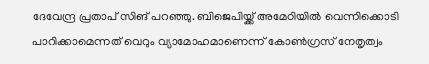ദേവേന്ദ്ര പ്രതാപ് സിങ് പറഞ്ഞു. ബിജെപിയ്ക്ക് അമേഠിയിൽ വെന്നിക്കൊടി പാറിക്കാമെന്നത് വെറും വ്യാമോഹമാണെന്ന് കോൺഗ്രസ് നേതൃത്വം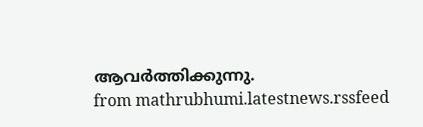ആവർത്തിക്കുന്നു.
from mathrubhumi.latestnews.rssfeed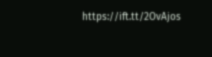https://ift.tt/2OvAjos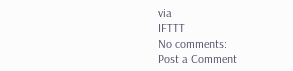via
IFTTT
No comments:
Post a Comment